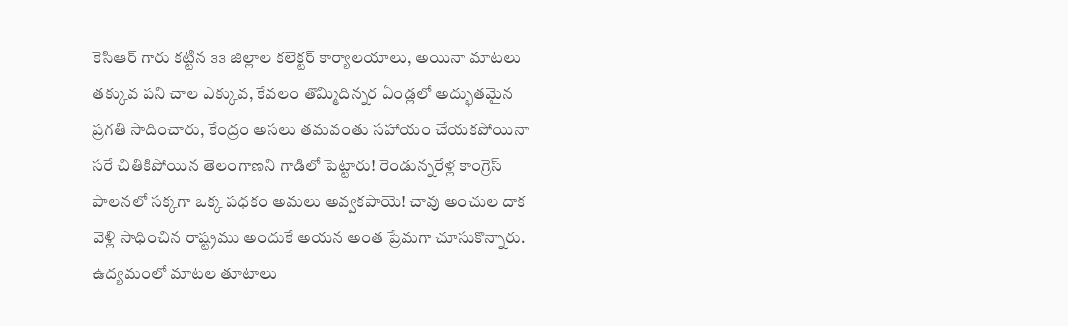కెసిఆర్ గారు కట్టిన ౩౩ జిల్లాల కలెక్టర్ కార్యాలయాలు, అయినా మాటలు తక్కువ పని చాల ఎక్కువ, కేవలం తొమ్మిదిన్నర ఏండ్లలో అద్భుతమైన ప్రగతి సాదించారు, కేంద్రం అసలు తమవంతు సహాయం చేయకపోయినా సరే చితికిపోయిన తెలంగాణని గాడిలో పెట్టారు! రెండున్నరేళ్ల కాంగ్రెస్ పాలనలో సక్కగా ఒక్క పధకం అమలు అవ్వకపాయె! చావు అంచుల దాక వెళ్లి సాధించిన రాష్ట్రము అందుకే అయన అంత ప్రేమగా చూసుకొన్నారు. ఉద్యమంలో మాటల తూటాలు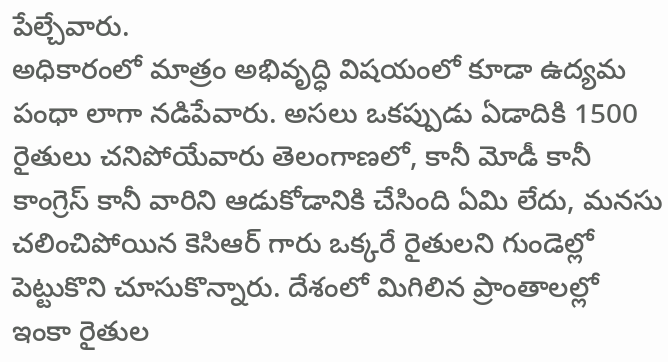పేల్చేవారు.
అధికారంలో మాత్రం అభివృద్ధి విషయంలో కూడా ఉద్యమ పంధా లాగా నడిపేవారు. అసలు ఒకప్పుడు ఏడాదికి 1500 రైతులు చనిపోయేవారు తెలంగాణలో, కానీ మోడీ కానీ కాంగ్రెస్ కానీ వారిని ఆడుకోడానికి చేసింది ఏమి లేదు, మనసు చలించిపోయిన కెసిఆర్ గారు ఒక్కరే రైతులని గుండెల్లో పెట్టుకొని చూసుకొన్నారు. దేశంలో మిగిలిన ప్రాంతాలల్లో ఇంకా రైతుల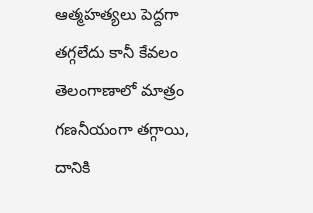ఆత్మహత్యలు పెద్దగా తగ్గలేదు కానీ కేవలం తెలంగాణాలో మాత్రం గణనీయంగా తగ్గాయి, దానికి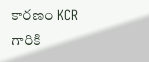కారణం KCR గారికి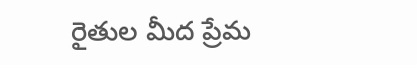రైతుల మీద ప్రేమ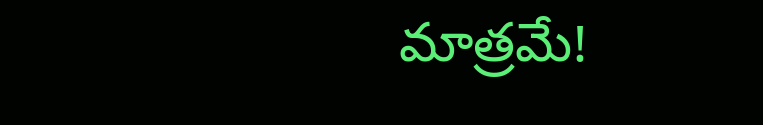మాత్రమే!